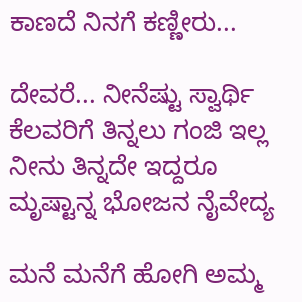ಕಾಣದೆ ನಿನಗೆ ಕಣ್ಣೀರು...

ದೇವರೆ... ನೀನೆಷ್ಟು ಸ್ವಾರ್ಥಿ
ಕೆಲವರಿಗೆ ತಿನ್ನಲು ಗಂಜಿ ಇಲ್ಲ
ನೀನು ತಿನ್ನದೇ ಇದ್ದರೂ
ಮೃಷ್ಟಾನ್ನ ಭೋಜನ ನೈವೇದ್ಯ

ಮನೆ ಮನೆಗೆ ಹೋಗಿ ಅಮ್ಮ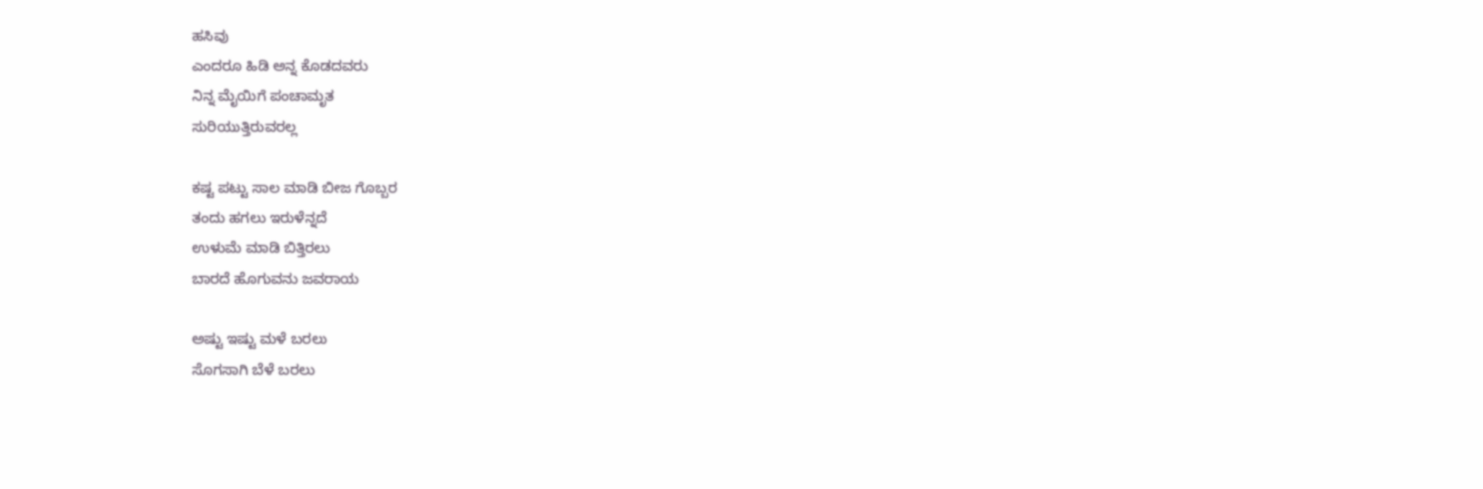ಹಸಿವು
ಎಂದರೂ ಹಿಡಿ ಅನ್ನ ಕೊಡದವರು
ನಿನ್ನ ಮೈಯಿಗೆ ಪಂಚಾಮೃತ
ಸುರಿಯುತ್ತಿರುವರಲ್ಲ

ಕಷ್ಟ ಪಟ್ಟು ಸಾಲ ಮಾಡಿ ಬೀಜ ಗೊಬ್ಬರ
ತಂದು ಹಗಲು ಇರುಳೆನ್ನದೆ
ಉಳುಮೆ ಮಾಡಿ ಬಿತ್ತಿರಲು
ಬಾರದೆ ಹೊಗುವನು ಜವರಾಯ

ಅಷ್ಟು ಇಷ್ಟು ಮಳೆ ಬರಲು
ಸೊಗಸಾಗಿ ಬೆಳೆ ಬರಲು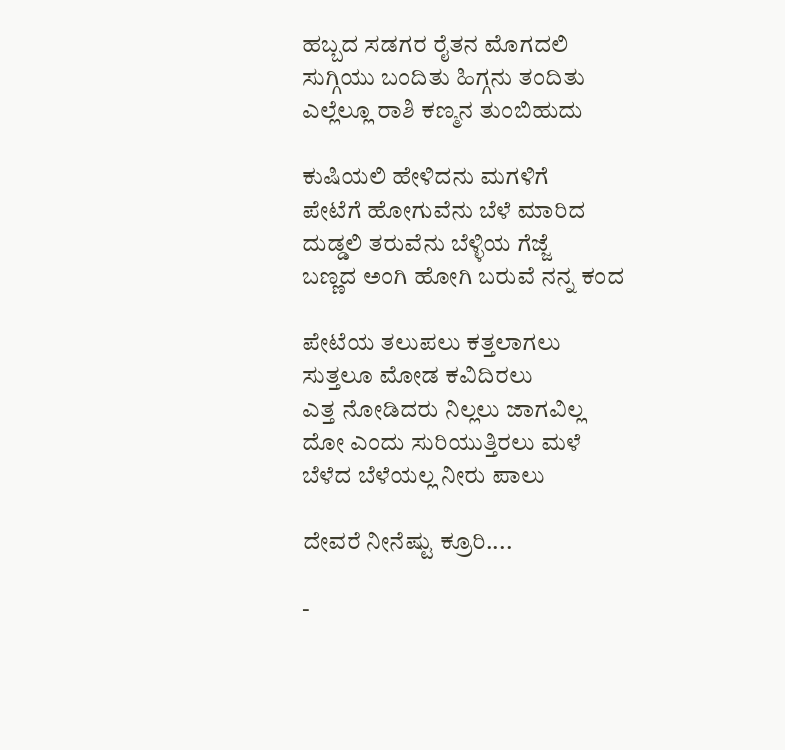ಹಬ್ಬದ ಸಡಗರ ರೈತನ ಮೊಗದಲಿ
ಸುಗ್ಗಿಯು ಬಂದಿತು ಹಿಗ್ಗನು ತಂದಿತು
ಎಲ್ಲೆಲ್ಲೂ ರಾಶಿ ಕಣ್ಮನ ತುಂಬಿಹುದು

ಕುಷಿಯಲಿ ಹೇಳಿದನು ಮಗಳಿಗೆ
ಪೇಟೆಗೆ ಹೋಗುವೆನು ಬೆಳೆ ಮಾರಿದ
ದುಡ್ಡಲಿ ತರುವೆನು ಬೆಳ್ಳಿಯ ಗೆಜ್ಜೆ
ಬಣ್ಣದ ಅಂಗಿ ಹೋಗಿ ಬರುವೆ ನನ್ನ ಕಂದ

ಪೇಟೆಯ ತಲುಪಲು ಕತ್ತಲಾಗಲು
ಸುತ್ತಲೂ ಮೋಡ ಕವಿದಿರಲು
ಎತ್ತ ನೋಡಿದರು ನಿಲ್ಲಲು ಜಾಗವಿಲ್ಲ
ದೋ ಎಂದು ಸುರಿಯುತ್ತಿರಲು ಮಳೆ
ಬೆಳೆದ ಬೆಳೆಯಲ್ಲ ನೀರು ಪಾಲು

ದೇವರೆ ನೀನೆಷ್ಟು ಕ್ರೂರಿ....

-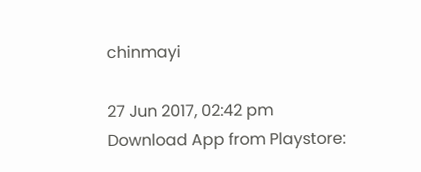chinmayi

27 Jun 2017, 02:42 pm
Download App from Playstore: